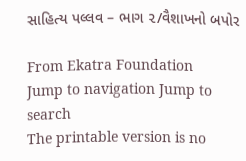સાહિત્ય પલ્લવ – ભાગ ૨/વૈશાખનો બપોર

From Ekatra Foundation
Jump to navigation Jump to search
The printable version is no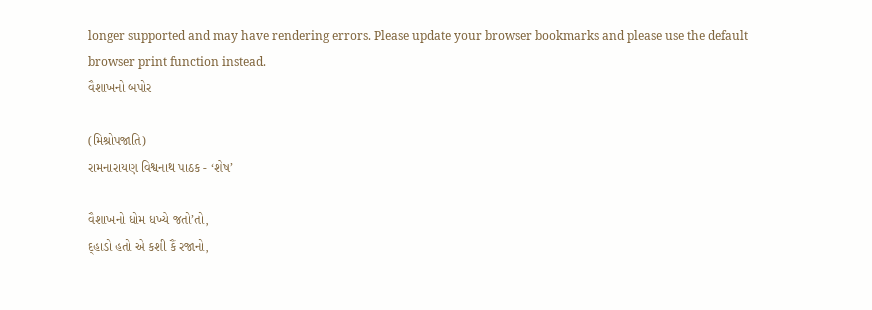longer supported and may have rendering errors. Please update your browser bookmarks and please use the default browser print function instead.
વૈશાખનો બપોર

(મિશ્રોપજાતિ)
રામનારાયણ વિશ્વનાથ પાઠક - ‘શેષ’

વૈશાખનો ધોમ ધખ્યે જતો’તો,
દ્હાડો હતો એ કશી કૈં રજાનો,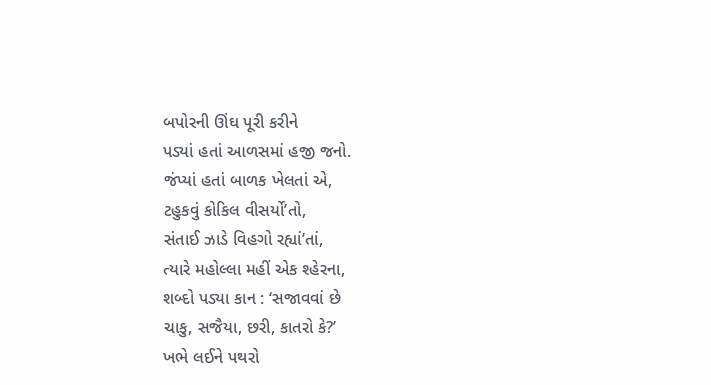બપોરની ઊંઘ પૂરી કરીને
પડ્યાં હતાં આળસમાં હજી જનો.
જંપ્યાં હતાં બાળક ખેલતાં એ,
ટહુકવું કોકિલ વીસર્યો’તો,
સંતાઈ ઝાડે વિહગો રહ્યાં’તાં,
ત્યારે મહોલ્લા મહીં એક શ્હેરના,
શબ્દો પડ્યા કાન : ‘સજાવવાં છે
ચાકુ, સજૈયા, છરી, કાતરો કે?’
ખભે લઈને પથરો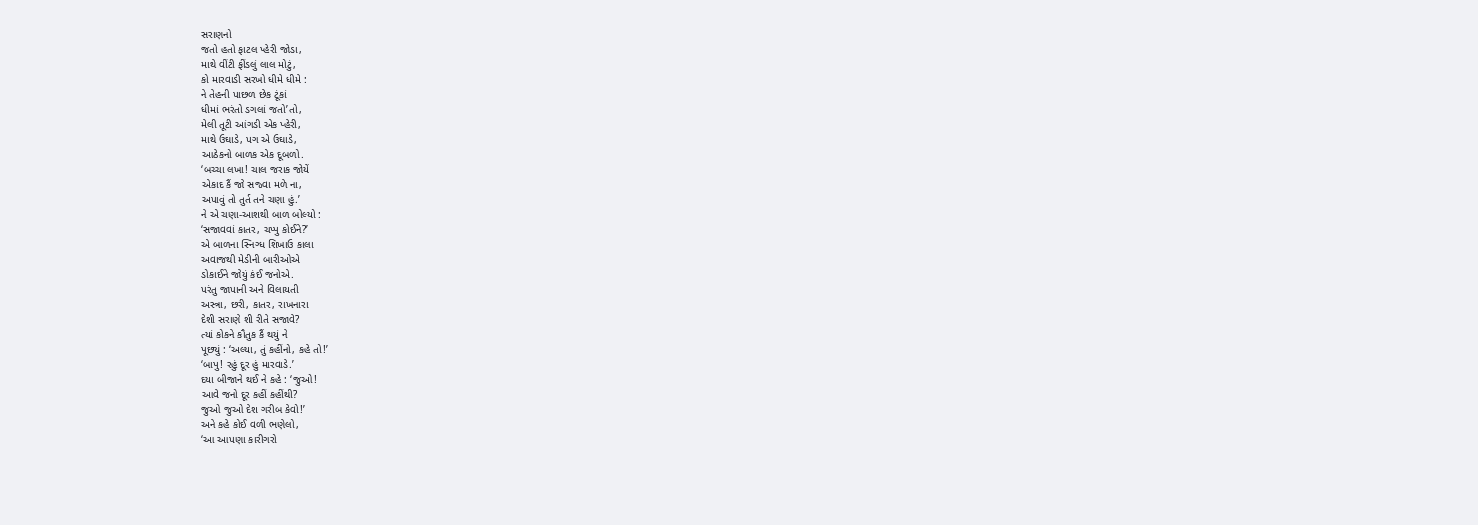સરાણનો
જતો હતો ફાટલ પ્હેરી જોડા,
માથે વીંટી ફીંડલું લાલ મોટું,
કો મારવાડી સરખો ધીમે ધીમે :
ને તેહની પાછળ છેક ટૂંકાં
ધીમાં ભરંતો ડગલાં જતો’તો,
મેલી તૂટી આંગડી એક પ્હેરી,
માથે ઉઘાડે, પગ એ ઉઘાડે,
આઠેકનો બાળક એક દૂબળો.
‘બચ્ચા લખા! ચાલ જરાક જોયેં
એકાદ કૈં જો સજ્વા મળે ના,
અપાવું તો તુર્ત તને ચણા હું.’
ને એ ચણા-આશથી બાળ બોલ્યો :
‘સજાવવાં કાતર, ચપ્પુ કોઈને?’
એ બાળના સ્નિગ્ધ શિખાઉ કાલા
અવાજથી મેડીની બારીઓએ
ડોકાઈને જોયું કંઈ જનોએ.
પરંતુ જાપાની અને વિલાયતી
અસ્ત્રા, છરી, કાતર, રાખનારા
દેશી સરાણે શી રીતે સજાવે?
ત્યાં કોકને કૌતુક કૈં થયું ને
પૂછ્યું : ‘અલ્યા, તું કહીંનો, કહે તો!’
‘બાપુ! રહું દૂર હું મારવાડે.’
દયા બીજાને થઈ ને કહે : ‘જુઓ!
આવે જનો દૂર કહીં કહીંથી?
જુઓ જુઓ દેશ ગરીબ કેવો!’
અને કહે કોઈ વળી ભણેલો,
‘આ આપણા કારીગરો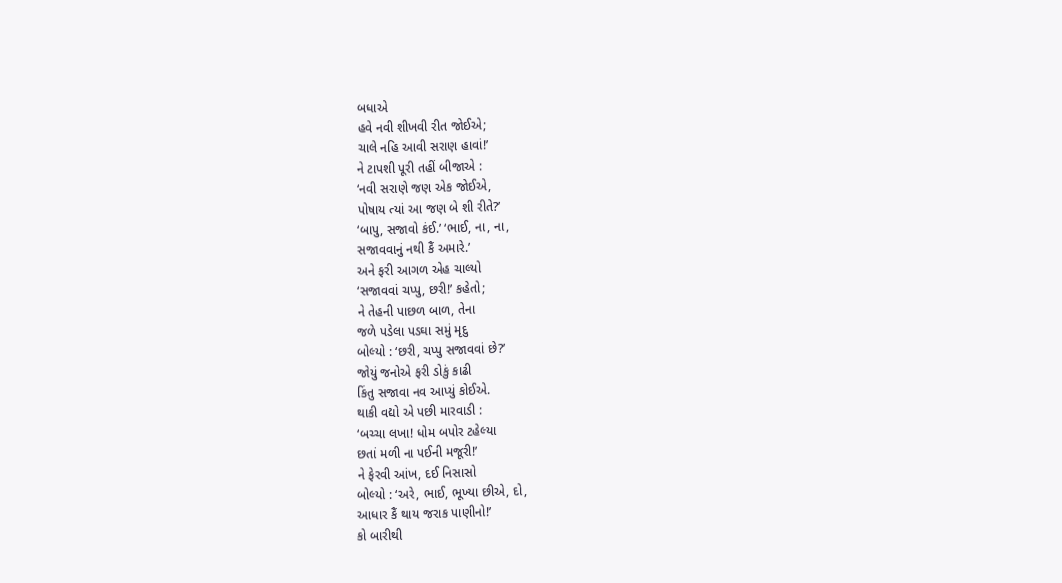બધાએ
હવે નવી શીખવી રીત જોઈએ;
ચાલે નહિ આવી સરાણ હાવાં!’
ને ટાપશી પૂરી તહીં બીજાએ :
‘નવી સરાણે જણ એક જોઈએ,
પોષાય ત્યાં આ જણ બે શી રીતે?’
‘બાપુ, સજાવો કંઈ.’ ‘ભાઈ, ના, ના,
સજાવવાનું નથી કૈં અમારે.’
અને ફરી આગળ એહ ચાલ્યો
‘સજાવવાં ચપ્પુ, છરી!’ કહેતો;
ને તેહની પાછળ બાળ, તેના
જળે પડેલા પડઘા સમું મૃદુ
બોલ્યો : ‘છરી, ચપ્પુ સજાવવાં છે?’
જોયું જનોએ ફરી ડોકું કાઢી
કિંતુ સજાવા નવ આપ્યું કોઈએ.
થાકી વદ્યો એ પછી મારવાડી :
‘બચ્ચા લખા! ધોમ બપોર ટહેલ્યા
છતાં મળી ના પઈની મજૂરી!’
ને ફેરવી આંખ, દઈ નિસાસો
બોલ્યો : ‘અરે, ભાઈ, ભૂખ્યા છીએ, દો,
આધાર કૈં થાય જરાક પાણીનો!’
કો બારીથી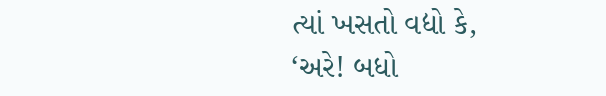ત્યાં ખસતો વદ્યો કે,
‘અરે! બધો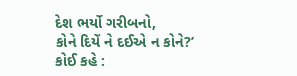દેશ ભર્યો ગરીબનો,
કોને દિયેં ને દઈએ ન કોને?’
કોઈ કહે :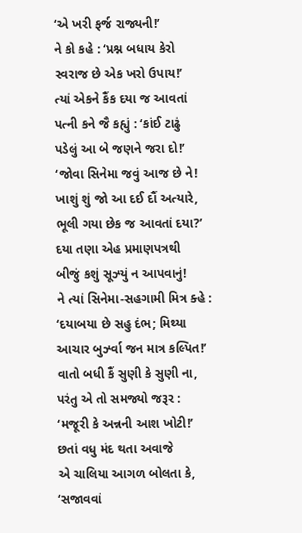‘એ ખરી ફર્જ રાજ્યની!’
ને કો કહે : ‘પ્રશ્ન બધાય કેરો
સ્વરાજ છે એક ખરો ઉપાય!’
ત્યાં એકને કૈંક દયા જ આવતાં
પત્ની કને જૈ કહ્યું : ‘કાંઈ ટાઢું
પડેલું આ બે જણને જરા દો!’
‘જોવા સિનેમા જવું આજ છે ને!
ખાશું શું જો આ દઈ દૌં અત્યારે,
ભૂલી ગયા છેક જ આવતાં દયા?’
દયા તણા એહ પ્રમાણપત્રથી
બીજું કશું સૂઝ્યું ન આપવાનું!
ને ત્યાં સિનેમા-સહગામી મિત્ર ક્હે :
‘દયાબયા છે સહુ દંભ; મિથ્યા
આચાર બુર્ઝ્વા જન માત્ર કલ્પિત!’
વાતો બધી કૈં સુણી કે સુણી ના,
પરંતુ એ તો સમજ્યો જરૂર :
‘મજૂરી કે અન્નની આશ ખોટી!’
છતાં વધુ મંદ થતા અવાજે
એ ચાલિયા આગળ બોલતા કે,
‘સજાવવાં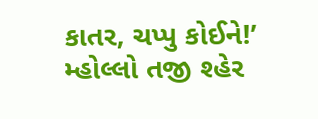કાતર, ચપ્પુ કોઈને!’
મ્હોલ્લો તજી શ્હેર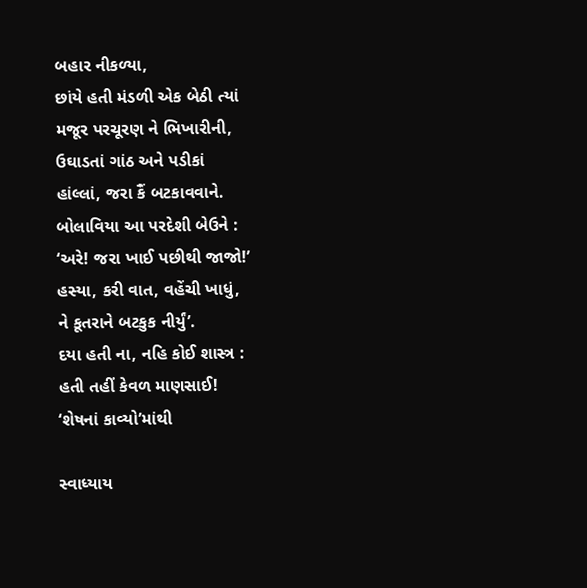બહાર નીકળ્યા,
છાંયે હતી મંડળી એક બેઠી ત્યાં
મજૂર પરચૂરણ ને ભિખારીની,
ઉઘાડતાં ગાંઠ અને પડીકાં
હાંલ્લાં, જરા કૈં બટકાવવાને.
બોલાવિયા આ પરદેશી બેઉને :
‘અરે! જરા ખાઈ પછીથી જાજો!’
હસ્યા, કરી વાત, વહેંચી ખાધું,
ને કૂતરાને બટકુક નીર્યું’.
દયા હતી ના, નહિ કોઈ શાસ્ત્ર :
હતી તહીં કેવળ માણસાઈ!
‘શેષનાં કાવ્યો’માંથી

સ્વાધ્યાય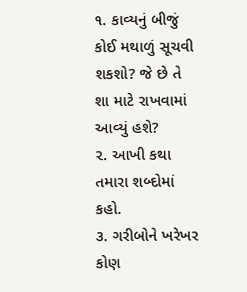૧. કાવ્યનું બીજું કોઈ મથાળું સૂચવી શકશો? જે છે તે શા માટે રાખવામાં આવ્યું હશે?
૨. આખી કથા તમારા શબ્દોમાં કહો.
૩. ગરીબોને ખરેખર કોણ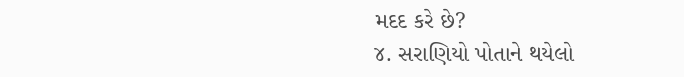મદદ કરે છે?
૪. સરાણિયો પોતાને થયેલો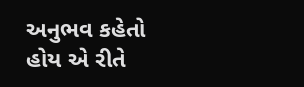અનુભવ કહેતો હોય એ રીતે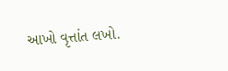આખો વૃત્તાંત લખો.